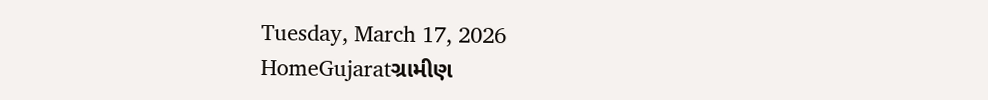Tuesday, March 17, 2026
HomeGujaratગ્રામીણ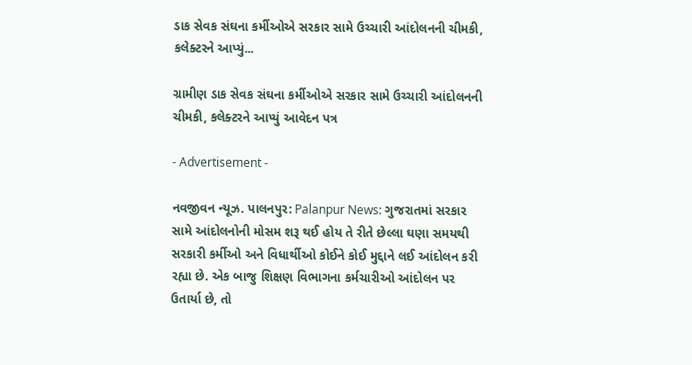ડાક સેવક સંઘના કર્મીઓએ સરકાર સામે ઉચ્ચારી આંદોલનની ચીમકી, કલેક્ટરને આપ્યું...

ગ્રામીણ ડાક સેવક સંઘના કર્મીઓએ સરકાર સામે ઉચ્ચારી આંદોલનની ચીમકી, કલેક્ટરને આપ્યું આવેદન પત્ર

- Advertisement -

નવજીવન ન્યૂઝ. પાલનપુર: Palanpur News: ગુજરાતમાં સરકાર સામે આંદોલનોની મોસમ શરૂ થઈ હોય તે રીતે છેલ્લા ઘણા સમયથી સરકારી કર્મીઓ અને વિધાર્થીઓ કોઈને કોઈ મુદ્દાને લઈ આંદોલન કરી રહ્યા છે. એક બાજુ શિક્ષણ વિભાગના કર્મચારીઓ આંદોલન પર ઉતાર્યા છે, તો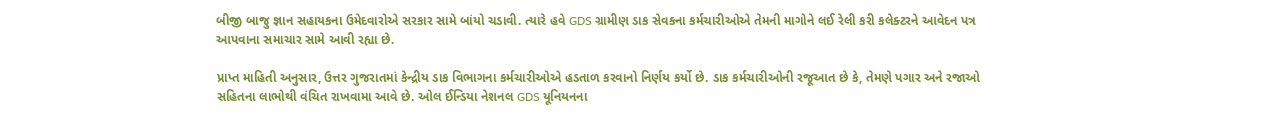બીજી બાજુ જ્ઞાન સહાયકના ઉમેદવારોએ સરકાર સામે બાંયો ચડાવી. ત્યારે હવે GDS ગ્રામીણ ડાક સેવકના કર્મચારીઓએ તેમની માગોને લઈ રેલી કરી કલેક્ટરને આવેદન પત્ર આપવાના સમાચાર સામે આવી રહ્યા છે.

પ્રાપ્ત માહિતી અનુસાર, ઉત્તર ગુજરાતમાં કેન્દ્રીય ડાક વિભાગના કર્મચારીઓએ હડતાળ કરવાનો નિર્ણય કર્યો છે. ડાક કર્મચારીઓની રજૂઆત છે કે, તેમણે પગાર અને રજાઓ સહિતના લાભોથી વંચિત રાખવામા આવે છે. ઓલ ઈન્ડિયા નેશનલ GDS યૂનિયનના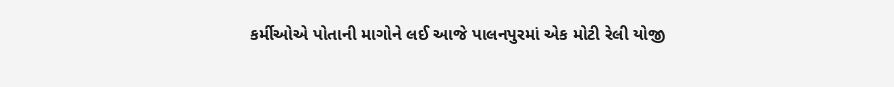કર્મીઓએ પોતાની માગોને લઈ આજે પાલનપુરમાં એક મોટી રેલી યોજી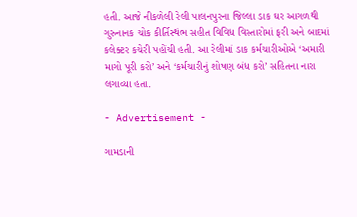હતી. આજે નીકળેલી રેલી પાલનપુરના જિલ્લા ડાક ઘર આગળથી ગુરુનાનક ચોક કીર્તિસ્થંભ સહીત વિવિધ વિસ્તારોમાં ફરી અને બાદમાં કલેક્ટર કચેરી પહોંચી હતી. આ રેલીમાં ડાક કર્મચારીઓએ ‘અમારી માગો પૂરી કરો’ અને ‘કર્મચારીનું શોષણ બંધ કરો’ સહિતના નારા લગાવ્યા હતા.

- Advertisement -

ગામડાની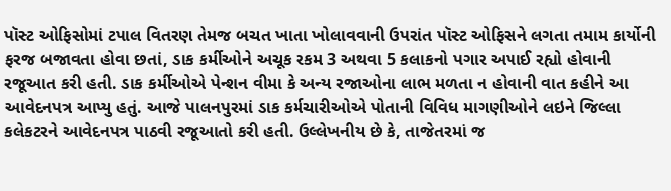પૉસ્ટ ઓફિસોમાં ટપાલ વિતરણ તેમજ બચત ખાતા ખોલાવવાની ઉપરાંત પૉસ્ટ ઓફિસને લગતા તમામ કાર્યોની ફરજ બજાવતા હોવા છતાં, ડાક કર્મીઓને અચૂક રકમ 3 અથવા 5 કલાકનો પગાર અપાઈ રહ્યો હોવાની રજૂઆત કરી હતી. ડાક કર્મીઓએ પેન્શન વીમા કે અન્ય રજાઓના લાભ મળતા ન હોવાની વાત કહીને આ આવેદનપત્ર આપ્યુ હતું. આજે પાલનપુરમાં ડાક કર્મચારીઓએ પોતાની વિવિધ માગણીઓને લઇને જિલ્લા કલેકટરને આવેદનપત્ર પાઠવી રજૂઆતો કરી હતી. ઉલ્લેખનીય છે કે, તાજેતરમાં જ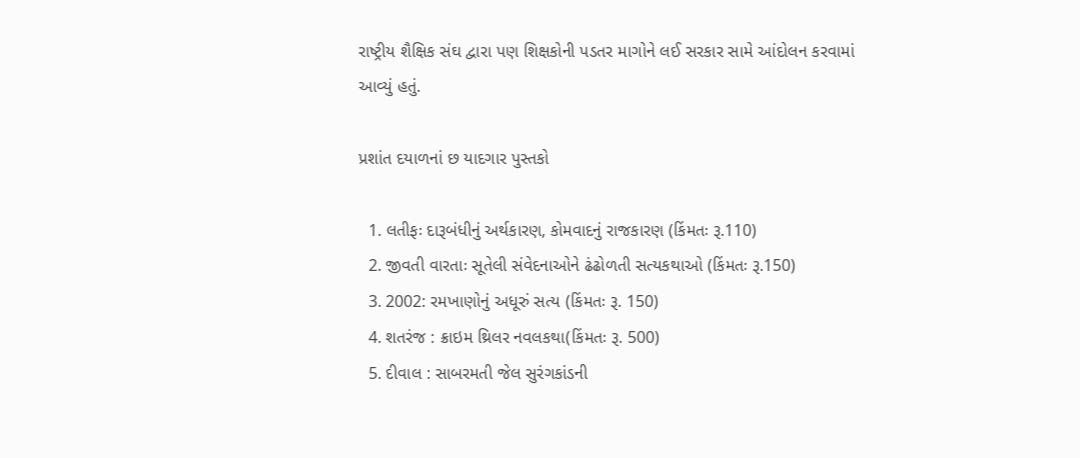રાષ્ટ્રીય શૈક્ષિક સંઘ દ્વારા પણ શિક્ષકોની પડતર માગોને લઈ સરકાર સામે આંદોલન કરવામાં આવ્યું હતું.

પ્રશાંત દયાળનાં છ યાદગાર પુસ્તકો

  1. લતીફઃ દારૂબંધીનું અર્થકારણ, કોમવાદનું રાજકારણ (કિંમતઃ રૂ.110)
  2. જીવતી વારતાઃ સૂતેલી સંવેદનાઓને ઢંઢોળતી સત્યકથાઓ (કિંમતઃ રૂ.150)
  3. 2002: રમખાણોનું અધૂરું સત્ય (કિંમતઃ રૂ. 150)
  4. શતરંજ : ક્રાઇમ થ્રિલર નવલકથા(કિંમતઃ રૂ. 500)
  5. દીવાલ : સાબરમતી જેલ સુરંગકાંડની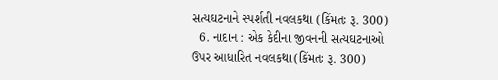સત્યઘટનાને સ્પર્શતી નવલકથા (કિંમતઃ રૂ. 300)
  6. નાદાન : એક કેદીના જીવનની સત્યઘટનાઓ ઉપર આધારિત નવલકથા(કિંમતઃ રૂ. 300)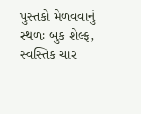પુસ્તકો મેળવવાનું સ્થળઃ બુક શેલ્ફ, સ્વસ્તિક ચાર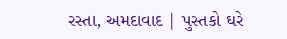રસ્તા, અમદાવાદ | પુસ્તકો ઘરે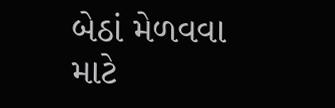બેઠાં મેળવવા માટે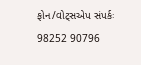ફોન/વોટ્સએપ સંપર્કઃ 98252 90796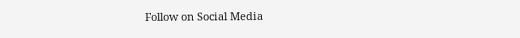Follow on Social Media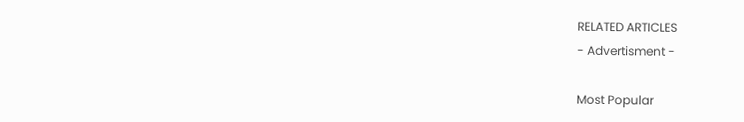RELATED ARTICLES
- Advertisment -

Most Popular